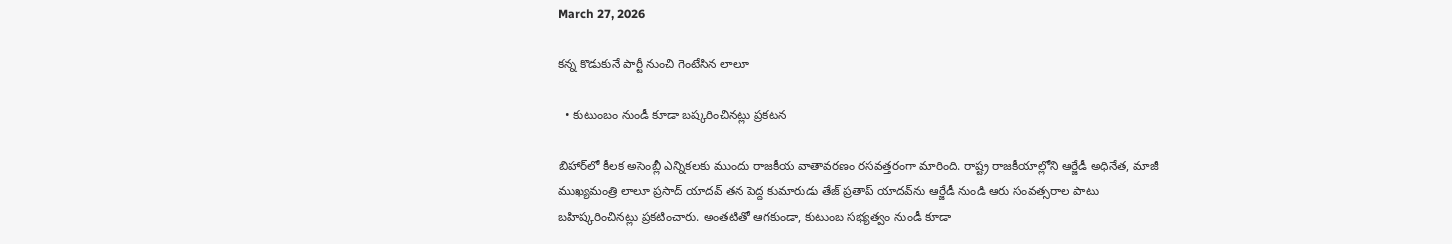March 27, 2026

కన్న కొడుకునే పార్టీ నుంచి గెంటేసిన లాలూ

  • కుటుంబం నుండీ కూడా బష్కరించినట్లు ప్రకటన

బిహార్‌లో కీలక అసెంబ్లీ ఎన్నికలకు ముందు రాజకీయ వాతావరణం రసవత్తరంగా మారింది. రాష్ట్ర రాజకీయాల్లోని ఆర్జేడీ అధినేత, మాజీ ముఖ్యమంత్రి లాలూ ప్రసాద్ యాదవ్‌ తన పెద్ద కుమారుడు తేజ్ ప్రతాప్ యాదవ్‌ను ఆర్జేడీ నుండి ఆరు సంవత్సరాల పాటు బహిష్కరించినట్లు ప్రకటించారు. అంతటితో ఆగకుండా, కుటుంబ సభ్యత్వం నుండీ కూడా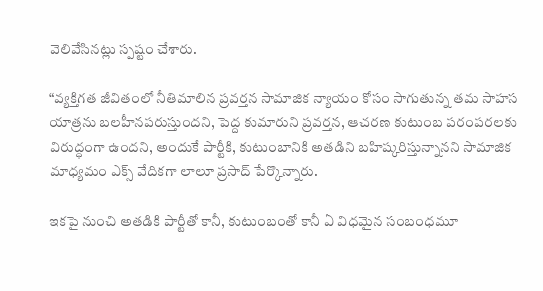వెలివేసినట్లు స్పష్టం చేశారు.

“వ్యక్తిగత జీవితంలో నీతిమాలిన ప్రవర్తన సామాజిక న్యాయం కోసం సాగుతున్న తమ సాహస యాత్రను బలహీనపరుస్తుందని, పెద్ద కుమారుని ప్రవర్తన, ఆచరణ కుటుంబ పరంపరలకు విరుద్ధంగా ఉందని, అందుకే పార్టీకి, కుటుంబానికి అతడిని బహిష్కరిస్తున్నానని సామాజిక మాధ్యమం ఎక్స్ వేదికగా లాలూ ప్రసాద్ పేర్కొన్నారు.

ఇకపై నుంచి అతడికి పార్టీతో కానీ, కుటుంబంతో కానీ ఏ విధమైన సంబంధమూ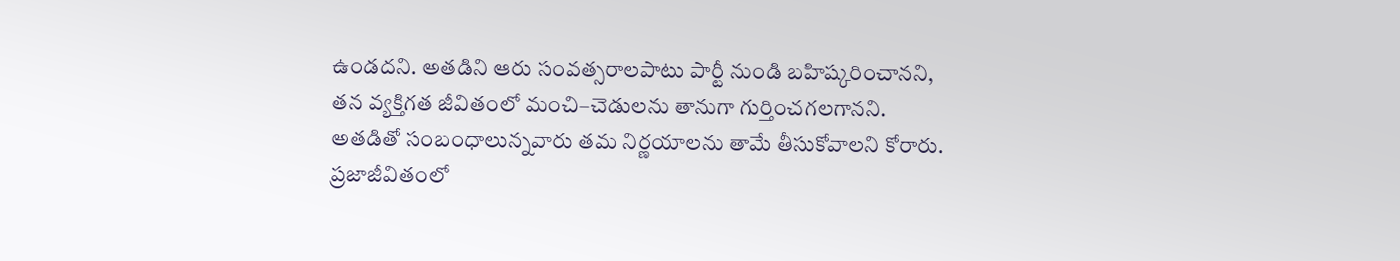ఉండదని. అతడిని ఆరు సంవత్సరాలపాటు పార్టీ నుండి బహిష్కరించానని, తన వ్యక్తిగత జీవితంలో మంచి–చెడులను తానుగా గుర్తించగలగానని. అతడితో సంబంధాలున్నవారు తమ నిర్ణయాలను తామే తీసుకోవాలని కోరారు. ప్రజాజీవితంలో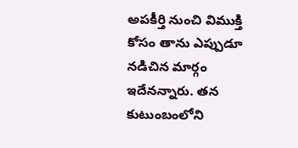అపకీర్తి నుంచి విముక్తి కోసం తాను ఎప్పుడూ నడిచిన మార్గం ఇదేనన్నారు. తన కుటుంబంలోని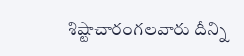శిష్టాచారంగలవారు దీన్ని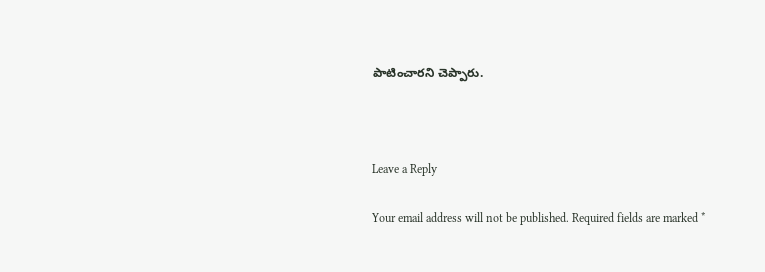పాటించారని చెప్పారు.



Leave a Reply

Your email address will not be published. Required fields are marked *